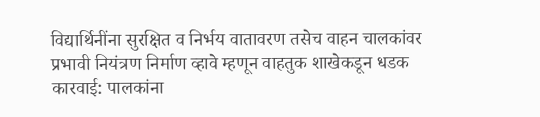विद्यार्थिनींना सुरक्षित व निर्भय वातावरण तसेच वाहन चालकांवर प्रभावी नियंत्रण निर्माण व्हावे म्हणून वाहतुक शाखेकडून धडक कारवाई: पालकांना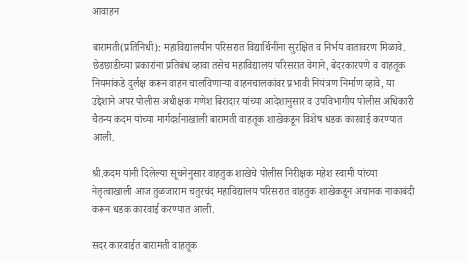आवाहन

बारामती(प्रतिनिधी): महाविद्यालयीन परिसरात विद्यार्थिनींना सुरक्षित व निर्भय वातावरण मिळावे. छेडछाडीच्या प्रकारांना प्रतिबंध व्हावा तसेच महाविद्यालय परिसरात वेगाने, बेदरकारपणे व वाहतूक नियमांकडे दुर्लक्ष करून वाहन चालविणाऱ्या वाहनचालकांवर प्रभावी नियंत्रण निर्माण व्हावे, या उद्देशाने अपर पोलीस अधीक्षक गणेश बिरादार यांच्या आदेशानुसार व उपविभागीय पोलीस अधिकारी चैतन्य कदम यांच्या मार्गदर्शनाखाली बारामती वाहतूक शाखेकडून विशेष धडक कारवाई करण्यात आली.

श्री.कदम यांनी दिलेल्या सूचनेनुसार वाहतुक शाखेचे पोलीस निरीक्षक महेश स्वामी यांच्या नेतृत्वाखाली आज तुळजाराम चतुरचंद महाविद्यालय परिसरात वाहतुक शाखेकडून अचानक नाकाबंदी करून धडक कारवाई करण्यात आली.

सदर कारवाईत बारामती वाहतूक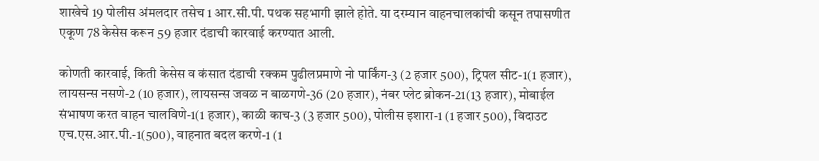शाखेचे 19 पोलीस अंमलदार तसेच 1 आर.सी.पी. पथक सहभागी झाले होते. या दरम्यान वाहनचालकांची कसून तपासणीत एकूण 78 केसेस करून 59 हजार दंडाची कारवाई करण्यात आली.

कोणती कारवाई, किती केसेस व कंसात दंडाची रक्कम पुढीलप्रमाणे नो पार्किंग-3 (2 हजार 500), ट्रिपल सीट-1(1 हजार), लायसन्स नसणे-2 (10 हजार), लायसन्स जवळ न बाळगणे-36 (20 हजार), नंबर प्लेट ब्रोकन-21(13 हजार), मोबाईल संभाषण करत वाहन चालविणे-1(1 हजार), काळी काच-3 (3 हजार 500), पोलीस इशारा-1 (1 हजार 500), विदाउट एच.एस.आर.पी.-1(500), वाहनात बदल करणे-1 (1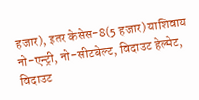हजार), इतर केसेस-8(5 हजार) याशिवाय नो-एन्ट्री, नो-सीटबेल्ट, विदाउट हेल्मेट, विदाउट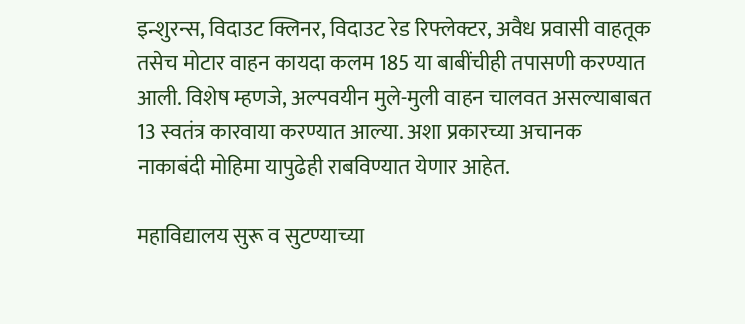इन्शुरन्स, विदाउट क्लिनर, विदाउट रेड रिफ्लेक्टर, अवैध प्रवासी वाहतूक तसेच मोटार वाहन कायदा कलम 185 या बाबींचीही तपासणी करण्यात आली. विशेष म्हणजे, अल्पवयीन मुले-मुली वाहन चालवत असल्याबाबत 13 स्वतंत्र कारवाया करण्यात आल्या. अशा प्रकारच्या अचानक नाकाबंदी मोहिमा यापुढेही राबविण्यात येणार आहेत.

महाविद्यालय सुरू व सुटण्याच्या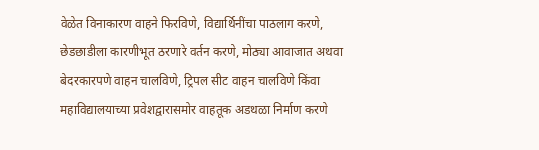वेळेत विनाकारण वाहने फिरविणे, विद्यार्थिनींचा पाठलाग करणे, छेडछाडीला कारणीभूत ठरणारे वर्तन करणे, मोठ्या आवाजात अथवा बेदरकारपणे वाहन चालविणे, ट्रिपल सीट वाहन चालविणे किंवा महाविद्यालयाच्या प्रवेशद्वारासमोर वाहतूक अडथळा निर्माण करणे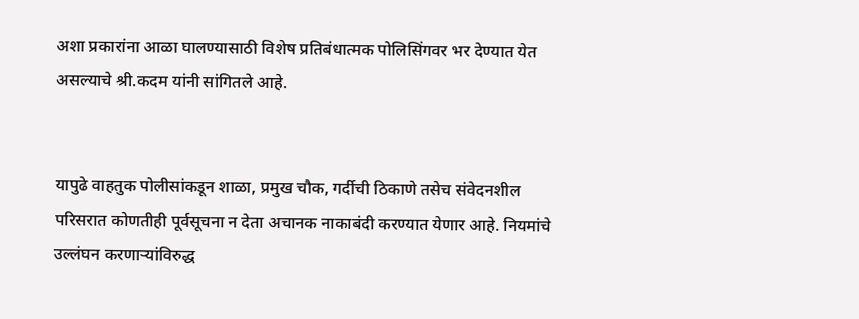अशा प्रकारांना आळा घालण्यासाठी विशेष प्रतिबंधात्मक पोलिसिंगवर भर देण्यात येत असल्याचे श्री.कदम यांनी सांगितले आहे.


यापुढे वाहतुक पोलीसांकडून शाळा, प्रमुख चौक, गर्दीची ठिकाणे तसेच संवेदनशील परिसरात कोणतीही पूर्वसूचना न देता अचानक नाकाबंदी करण्यात येणार आहे. नियमांचे उल्लंघन करणाऱ्यांविरुद्ध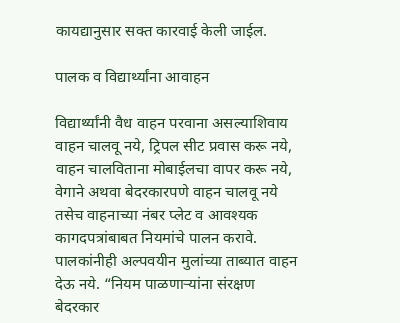कायद्यानुसार सक्त कारवाई केली जाईल.

पालक व विद्यार्थ्यांना आवाहन

विद्यार्थ्यांनी वैध वाहन परवाना असल्याशिवाय वाहन चालवू नये, ट्रिपल सीट प्रवास करू नये, वाहन चालविताना मोबाईलचा वापर करू नये, वेगाने अथवा बेदरकारपणे वाहन चालवू नये तसेच वाहनाच्या नंबर प्लेट व आवश्यक कागदपत्रांबाबत नियमांचे पालन करावे. पालकांनीही अल्पवयीन मुलांच्या ताब्यात वाहन देऊ नये. “नियम पाळणाऱ्यांना संरक्षण बेदरकार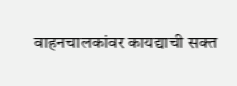वाहनचालकांवर कायद्याची सक्त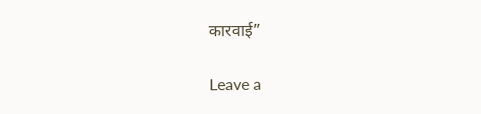कारवाई”

Leave a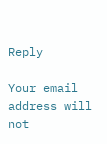Reply

Your email address will not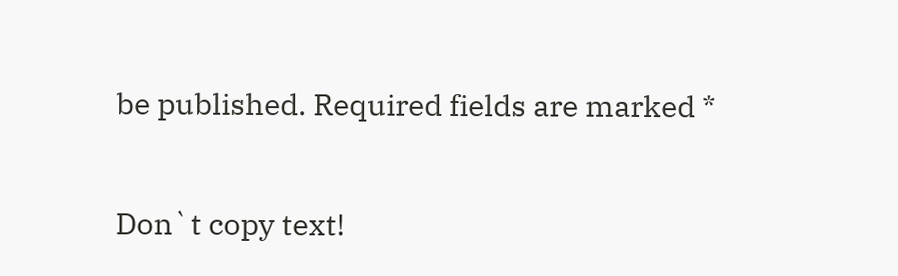be published. Required fields are marked *

Don`t copy text!